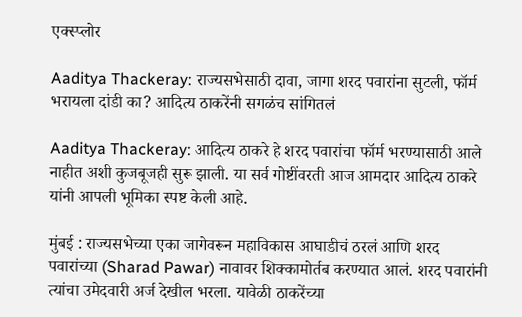एक्स्प्लोर

Aaditya Thackeray: राज्यसभेसाठी दावा, जागा शरद पवारांना सुटली, फॉर्म भरायला दांडी का? आदित्य ठाकरेंनी सगळंच सांगितलं

Aaditya Thackeray: आदित्य ठाकरे हे शरद पवारांचा फॉर्म भरण्यासाठी आले नाहीत अशी कुजबूजही सुरू झाली. या सर्व गोष्टींवरती आज आमदार आदित्य ठाकरे यांनी आपली भूमिका स्पष्ट केली आहे.

मुंबई : राज्यसभेच्या एका जागेवरून महाविकास आघाडीचं ठरलं आणि शरद पवारांच्या (Sharad Pawar) नावावर शिक्कामोर्तब करण्यात आलं. शरद पवारांनी त्यांचा उमेदवारी अर्ज देखील भरला. यावेळी ठाकरेंच्या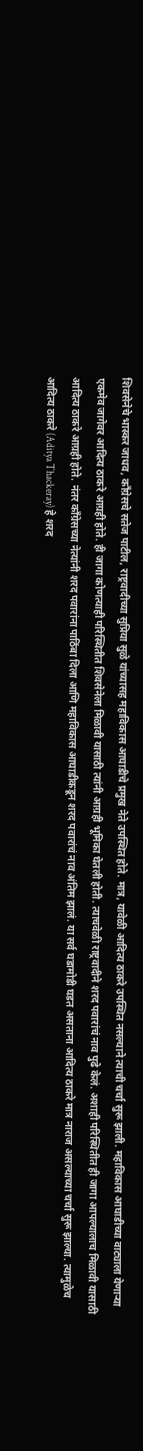शिवसेनेचे भास्कर जाधव, काँग्रेसचे सतेज पाटील, राष्ट्रवादीच्या सुप्रिया सुळे यांच्यासह महाविकास आघाडीचे प्रमुख नेते उपस्थित होते. मात्र, यावेळी आदित्य ठाकरे उपस्थित नसल्याने त्याची चर्चा सुरू झाली. महाविकास आघाडीच्या वाट्याला येणाऱ्या एकमेव जागेवर आदित्य ठाकरे आग्रही होते. ही जागा कोणत्याही परिस्थितीत शिवसेनेला मिळावी यासाठी त्यांनी आग्रही भूमिका घेतली होती. त्याचवेळी राष्ट्रवादीने शरद पवारांचं नाव पुढे केलं. अशाही परिस्थितीत ही जागा आपल्यालाच मिळावी यासाठी आदित्य ठाकरे आग्रही होते. नंतर काँग्रेसच्या नेत्यांनी शरद पवारांना पाठिंबा दिला आणि महाविकास आघाडीकडून शरद पवारांचं नाव अंतिम झालं. या सर्व घडामोडी घडत असताना आदित्य ठाकरे मात्र नाराज असल्याच्या चर्चा सुरू झाल्या. त्यामुळेच आदित्य ठाकरे (Aditya Thackeray) हे शरद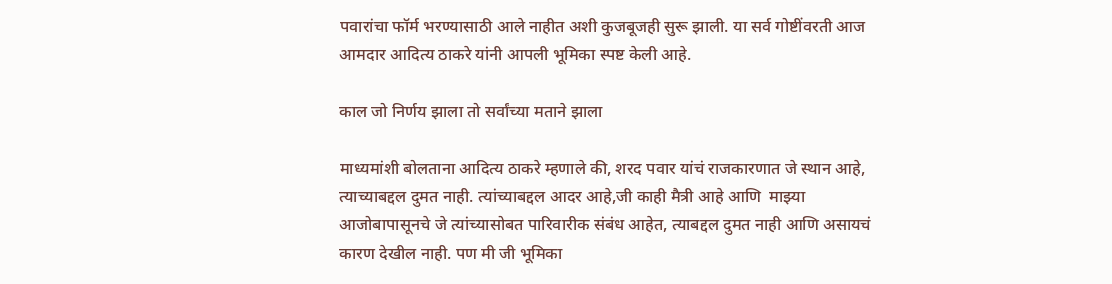पवारांचा फॉर्म भरण्यासाठी आले नाहीत अशी कुजबूजही सुरू झाली. या सर्व गोष्टींवरती आज आमदार आदित्य ठाकरे यांनी आपली भूमिका स्पष्ट केली आहे.

काल जो निर्णय झाला तो सर्वांच्या मताने झाला

माध्यमांशी बोलताना आदित्य ठाकरे म्हणाले की, शरद पवार यांचं राजकारणात जे स्थान आहे, त्याच्याबद्दल दुमत नाही. त्यांच्याबद्दल आदर आहे,जी काही मैत्री आहे आणि  माझ्या आजोबापासूनचे जे त्यांच्यासोबत पारिवारीक संबंध आहेत, त्याबद्दल दुमत नाही आणि असायचं कारण देखील नाही. पण मी जी भूमिका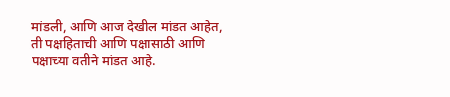मांडली, आणि आज देखील मांडत आहेत, ती पक्षहिताची आणि पक्षासाठी आणि पक्षाच्या वतीने मांडत आहे.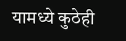यामध्ये कुठेही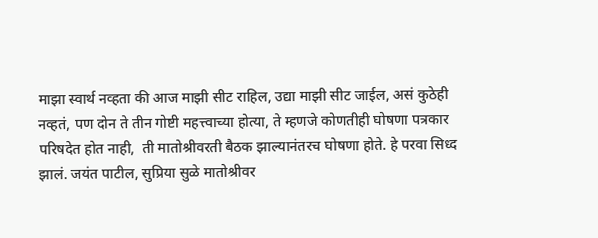माझा स्वार्थ नव्हता की आज माझी सीट राहिल, उद्या माझी सीट जाईल, असं कुठेही नव्हतं, पण दोन ते तीन गोष्टी महत्त्वाच्या होत्या, ते म्हणजे कोणतीही घोषणा पत्रकार परिषदेत होत नाही,  ती मातोश्रीवरती बैठक झाल्यानंतरच घोषणा होते. हे परवा सिध्द झालं. जयंत पाटील, सुप्रिया सुळे मातोश्रीवर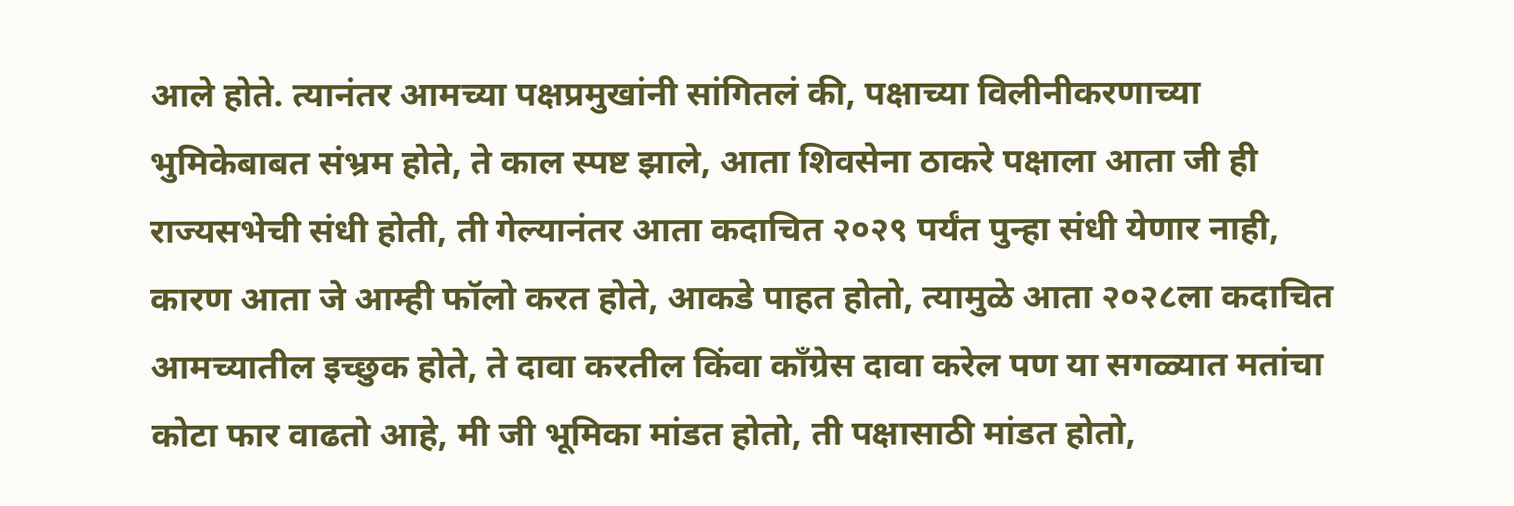आले होते. त्यानंतर आमच्या पक्षप्रमुखांनी सांगितलं की, पक्षाच्या विलीनीकरणाच्या भुमिकेबाबत संभ्रम होते, ते काल स्पष्ट झाले, आता शिवसेना ठाकरे पक्षाला आता जी ही राज्यसभेची संधी होती, ती गेल्यानंतर आता कदाचित २०२९ पर्यंत पुन्हा संधी येणार नाही, कारण आता जे आम्ही फॉलो करत होते, आकडे पाहत होतो, त्यामुळे आता २०२८ला कदाचित आमच्यातील इच्छुक होते, ते दावा करतील किंवा काँग्रेस दावा करेल पण या सगळ्यात मतांचा कोटा फार वाढतो आहे, मी जी भूमिका मांडत होतो, ती पक्षासाठी मांडत होतो,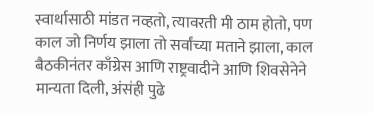स्वार्थासाठी मांडत नव्हतो, त्यावरती मी ठाम होतो, पण काल जो निर्णय झाला तो सर्वांच्या मताने झाला, काल बैठकीनंतर काँग्रेस आणि राष्ट्रवादीने आणि शिवसेनेने मान्यता दिली, अंसंही पुढे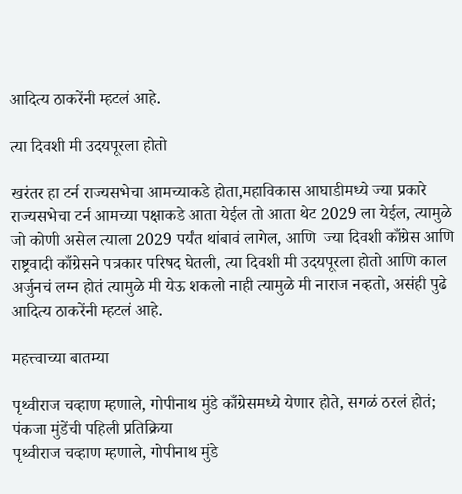आदित्य ठाकरेंनी म्हटलं आहे.

त्या दिवशी मी उदयपूरला होतो

खरंतर हा टर्न राज्यसभेचा आमच्याकडे होता,महाविकास आघाडीमध्ये ज्या प्रकारे राज्यसभेचा टर्न आमच्या पक्षाकडे आता येईल तो आता थेट 2029 ला येईल, त्यामुळे जो कोणी असेल त्याला 2029 पर्यंत थांबावं लागेल, आणि  ज्या दिवशी काँग्रेस आणि राष्ट्रवादी काँग्रेसने पत्रकार परिषद घेतली, त्या दिवशी मी उदयपूरला होतो आणि काल अर्जुनचं लग्न होतं त्यामुळे मी येऊ शकलो नाही त्यामुळे मी नाराज नव्हतो, असंही पुढे आदित्य ठाकरेंनी म्हटलं आहे.

महत्त्वाच्या बातम्या

पृथ्वीराज चव्हाण म्हणाले, गोपीनाथ मुंडे काँग्रेसमध्ये येणार होते, सगळं ठरलं होतं; पंकजा मुंडेंची पहिली प्रतिक्रिया
पृथ्वीराज चव्हाण म्हणाले, गोपीनाथ मुंडे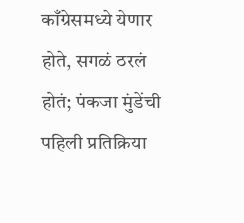काँग्रेसमध्ये येणार होते, सगळं ठरलं होतं; पंकजा मुंडेंची पहिली प्रतिक्रिया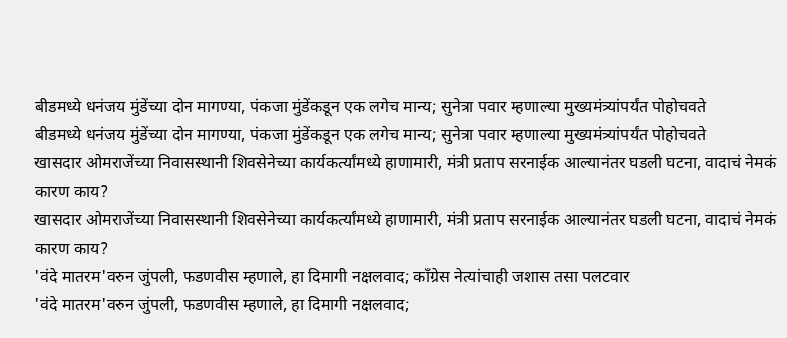बीडमध्ये धनंजय मुंडेंच्या दोन मागण्या, पंकजा मुंडेंकडून एक लगेच मान्य; सुनेत्रा पवार म्हणाल्या मुख्यमंत्र्यांपर्यंत पोहोचवते
बीडमध्ये धनंजय मुंडेंच्या दोन मागण्या, पंकजा मुंडेंकडून एक लगेच मान्य; सुनेत्रा पवार म्हणाल्या मुख्यमंत्र्यांपर्यंत पोहोचवते
खासदार ओमराजेंच्या निवासस्थानी शिवसेनेच्या कार्यकर्त्यांमध्ये हाणामारी, मंत्री प्रताप सरनाईक आल्यानंतर घडली घटना, वादाचं नेमकं कारण काय?
खासदार ओमराजेंच्या निवासस्थानी शिवसेनेच्या कार्यकर्त्यांमध्ये हाणामारी, मंत्री प्रताप सरनाईक आल्यानंतर घडली घटना, वादाचं नेमकं कारण काय?
'वंदे मातरम'वरुन जुंपली, फडणवीस म्हणाले, हा दिमागी नक्षलवाद; काँग्रेस नेत्यांचाही जशास तसा पलटवार
'वंदे मातरम'वरुन जुंपली, फडणवीस म्हणाले, हा दिमागी नक्षलवाद;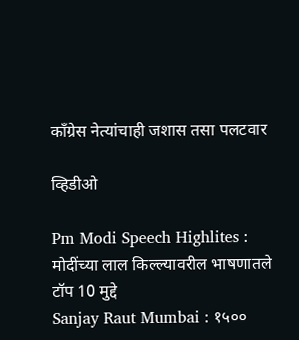काँग्रेस नेत्यांचाही जशास तसा पलटवार

व्हिडीओ

Pm Modi Speech Highlites : मोदींच्या लाल किल्ल्यावरील भाषणातले टॉप 10 मुद्दे
Sanjay Raut Mumbai : १५००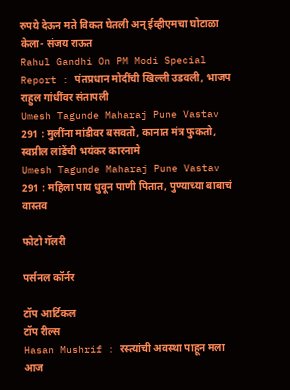रुपये देऊन मते विकत घेतली अन् ईव्हीएमचा घोटाळा केला- संजय राऊत
Rahul Gandhi On PM Modi Special Report : पंतप्रधान मोदींची खिल्ली उडवली, भाजप राहुल गांधींवर संतापली
Umesh Tagunde Maharaj Pune Vastav 291 : मुलींना मांडीवर बसवतो, कानात मंत्र फुकतो, स्वप्नील लांडेंची भयंकर कारनामे
Umesh Tagunde Maharaj Pune Vastav 291 : महिला पाय धुवून पाणी पितात, पुण्याच्या बाबाचं वास्तव

फोटो गॅलरी

पर्सनल कॉर्नर

टॉप आर्टिकल
टॉप रील्स
Hasan Mushrif : रस्त्यांची अवस्था पाहून मला आज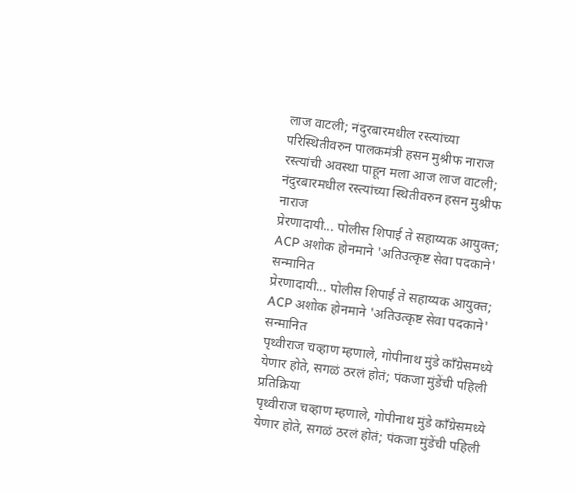लाज वाटली; नंदुरबारमधील रस्त्यांच्या परिस्थितीवरुन पालकमंत्री हसन मुश्रीफ नाराज
रस्त्यांची अवस्था पाहून मला आज लाज वाटली; नंदुरबारमधील रस्त्यांच्या स्थितीवरुन हसन मुश्रीफ नाराज
प्रेरणादायी... पोलीस शिपाई ते सहाय्यक आयुक्त; ACP अशोक होनमाने 'अतिउत्कृष्ट सेवा पदकाने' सन्मानित
प्रेरणादायी... पोलीस शिपाई ते सहाय्यक आयुक्त; ACP अशोक होनमाने 'अतिउत्कृष्ट सेवा पदकाने' सन्मानित
पृथ्वीराज चव्हाण म्हणाले, गोपीनाथ मुंडे काँग्रेसमध्ये येणार होते, सगळं ठरलं होतं; पंकजा मुंडेंची पहिली प्रतिक्रिया
पृथ्वीराज चव्हाण म्हणाले, गोपीनाथ मुंडे काँग्रेसमध्ये येणार होते, सगळं ठरलं होतं; पंकजा मुंडेंची पहिली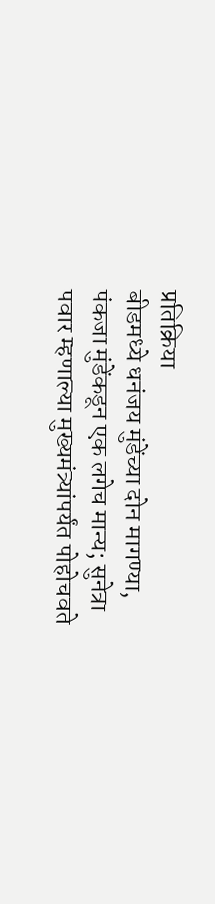प्रतिक्रिया
बीडमध्ये धनंजय मुंडेंच्या दोन मागण्या, पंकजा मुंडेंकडून एक लगेच मान्य; सुनेत्रा पवार म्हणाल्या मुख्यमंत्र्यांपर्यंत पोहोचवते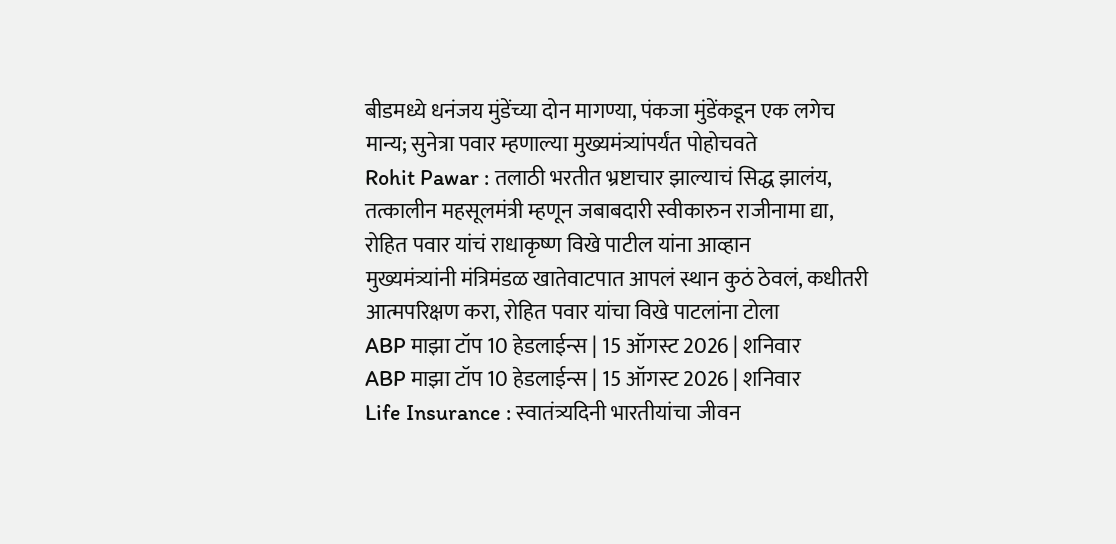बीडमध्ये धनंजय मुंडेंच्या दोन मागण्या, पंकजा मुंडेंकडून एक लगेच मान्य; सुनेत्रा पवार म्हणाल्या मुख्यमंत्र्यांपर्यंत पोहोचवते
Rohit Pawar : तलाठी भरतीत भ्रष्टाचार झाल्याचं सिद्ध झालंय, तत्कालीन महसूलमंत्री म्हणून जबाबदारी स्वीकारुन राजीनामा द्या, रोहित पवार यांचं राधाकृष्ण विखे पाटील यांना आव्हान
मुख्यमंत्र्यांनी मंत्रिमंडळ खातेवाटपात आपलं स्थान कुठं ठेवलं, कधीतरी आत्मपरिक्षण करा, रोहित पवार यांचा विखे पाटलांना टोला
ABP माझा टॉप 10 हेडलाईन्स | 15 ऑगस्ट 2026 | शनिवार
ABP माझा टॉप 10 हेडलाईन्स | 15 ऑगस्ट 2026 | शनिवार
Life Insurance : स्वातंत्र्यदिनी भारतीयांचा जीवन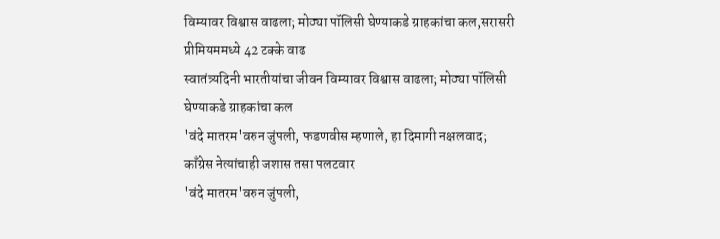विम्यावर विश्वास वाढला; मोठ्या पॉलिसी घेण्याकडे ग्राहकांचा कल,सरासरी प्रीमियममध्ये 42 टक्के वाढ
स्वातंत्र्यदिनी भारतीयांचा जीवन विम्यावर विश्वास वाढला; मोठ्या पॉलिसी घेण्याकडे ग्राहकांचा कल
'वंदे मातरम'वरुन जुंपली, फडणवीस म्हणाले, हा दिमागी नक्षलवाद; काँग्रेस नेत्यांचाही जशास तसा पलटवार
'वंदे मातरम'वरुन जुंपली,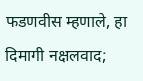फडणवीस म्हणाले, हा दिमागी नक्षलवाद;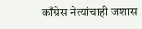काँग्रेस नेत्यांचाही जशास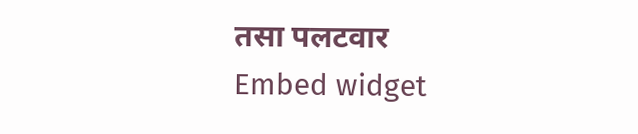तसा पलटवार
Embed widget